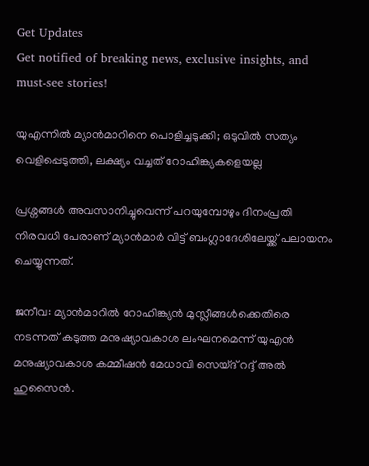Get Updates
Get notified of breaking news, exclusive insights, and must-see stories!

യുഎന്നിൽ മ്യാൻമാറിനെ പൊളിച്ചടുക്കി; ഒടുവിൽ സത്യം വെളിപ്പെടുത്തി, ലക്ഷ്യം വച്ചത് റോഹിങ്ക്യകളെയല്ല

പ്രശ്നങ്ങൾ അവസാനിച്ചുവെന്ന് പറയുമ്പോഴും ദിനംപ്രതി നിരവധി പേരാണ് മ്യാൻമാർ വിട്ട് ബംഗ്ലാദേശിലേയ്ക്ക് പലായനം ചെയ്യുന്നത്.

ജനീവ: മ്യാൻമാറിൽ റോഹിങ്ക്യൻ മുസ്ലീങ്ങൾക്കെതിരെ നടന്നത് കടുത്ത മനുഷ്യാവകാശ ലംഘനമെന്ന് യുഎൻ മനുഷ്യാവകാശ കമ്മീഷൻ മേധാവി സെയ്ദ് റദ്ദ് അൽ ഹുസൈൻ.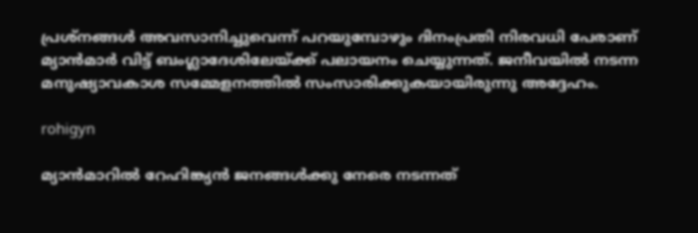പ്രശ്നങ്ങൾ അവസാനിച്ചുവെന്ന് പറയുമ്പോഴും ദിനംപ്രതി നിരവധി പേരാണ് മ്യാൻമാർ വിട്ട് ബംഗ്ലാദേശിലേയ്ക്ക് പലായനം ചെയ്യുന്നത്. ജനീവയിൽ നടന്ന മനുഷ്യാവകാശ സമ്മേളനത്തിൽ സംസാരിക്കുകയായിരുന്നു അദ്ദേഹം.

rohigyn

മ്യാൻമാറിൽ റേഹിങ്ക്യൻ ജനങ്ങൾക്കു നേരെ നടന്നത്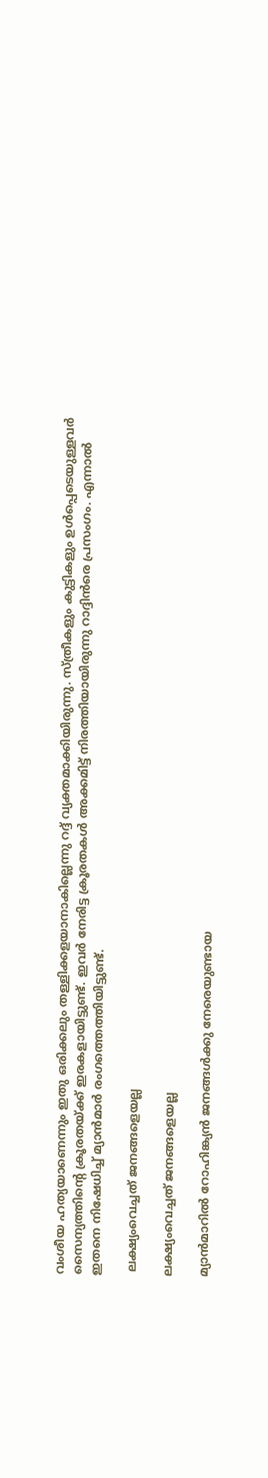വംശീയ ഹത്യയാണെന്നും ഇതു ഒരിക്കലും തള്ളിക്കളയാനാകില്ലെന്നു റദ്ദ് വ്യക്തമാക്കിയിരുന്നു. സ്ത്രീകളും കുട്ടികളും ഉൾപ്പെടെയുള്ളവർ സൈന്യത്തിന്റെ ക്രൂരതയ്ക്ക് ഇരകളായിട്ടുണ്ട്. ഇവർ നേരിട്ട ക്രൂരതകൾ അക്കമിട്ട് നിരത്തിയായിരുന്നു റാദ്ദിൻരെ പ്രസംഗം. എന്നാൽ ഇതനെ നിഷേധിച്ച് മ്യാൻമാർ രംഗത്തെത്തിയിട്ടുണ്ട്.

 ലക്ഷ്യംവെച്ചത് ജനങ്ങളെയല്ല

ലക്ഷ്യംവെച്ചത് ജനങ്ങളെയല്ല

മ്യാൻമാറിൽ റോഹിങ്ക്യൻ ജനങ്ങൾക്കു നേരെയുണ്ടായ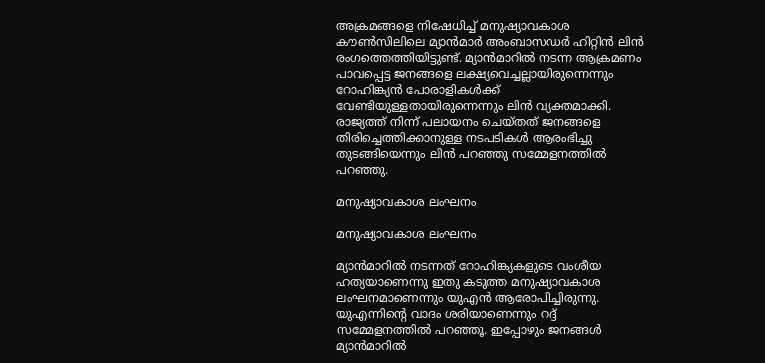അക്രമങ്ങളെ നിഷേധിച്ച് മനുഷ്യാവകാശ കൗൺസിലിലെ മ്യാൻമാർ അംബാസഡർ ഹിറ്റിൻ ലിൻ രംഗത്തെത്തിയിട്ടുണ്ട്. മ്യാൻമാറിൽ നടന്ന ആക്രമണം പാവപ്പെട്ട ജനങ്ങളെ ലക്ഷ്യവെച്ചല്ലായിരുന്നെന്നും റോഹിങ്ക്യൻ പോരാളികൾക്ക് വേണ്ടിയുള്ളതായിരുന്നെന്നും ലിൻ വ്യക്തമാക്കി. രാജ്യത്ത് നിന്ന് പലായനം ചെയ്തത് ജനങ്ങളെ തിരിച്ചെത്തിക്കാനുള്ള നടപടികൾ ആരംഭിച്ചു തുടങ്ങിയെന്നും ലിൻ പറ‍ഞ്ഞു സമ്മേളനത്തിൽ പറഞ്ഞു.

മനുഷ്യാവകാശ ലംഘനം

മനുഷ്യാവകാശ ലംഘനം

മ്യാൻമാറിൽ നടന്നത് റോഹിങ്ക്യകളുടെ വംശീയ ഹത്യയാണെന്നു ഇതു കടുത്ത മനുഷ്യാവകാശ ലംഘനമാണെന്നും യുഎൻ ആരോപിച്ചിരുന്നു. യുഎന്നിന്റെ വാദം ശരിയാണെന്നും റദ്ദ് സമ്മേളനത്തിൽ പറഞ്ഞൂ. ഇപ്പോഴും ജനങ്ങൾ മ്യാൻമാറിൽ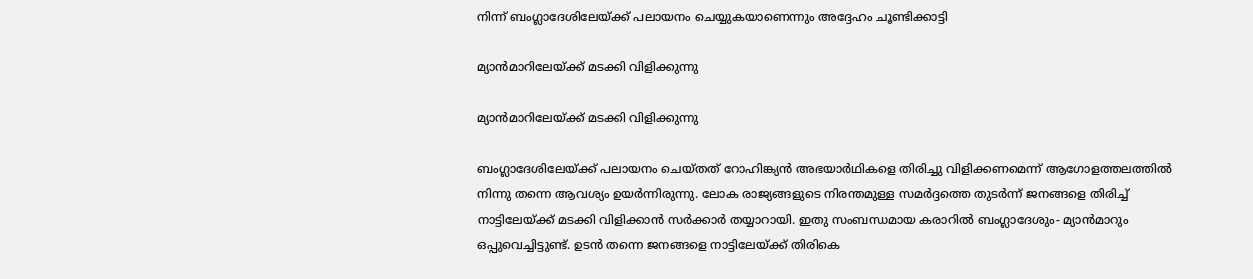നിന്ന് ബംഗ്ലാദേശിലേയ്ക്ക് പലായനം ചെയ്യുകയാണെന്നും അദ്ദേഹം ചൂണ്ടിക്കാട്ടി

മ്യാൻമാറിലേയ്ക്ക് മടക്കി വിളിക്കുന്നു

മ്യാൻമാറിലേയ്ക്ക് മടക്കി വിളിക്കുന്നു

ബംഗ്ലാദേശിലേയ്ക്ക് പലായനം ചെയ്തത് റോഹിങ്ക്യൻ അഭയാർഥികളെ തിരിച്ചു വിളിക്കണമെന്ന് ആഗോളത്തലത്തിൽ നിന്നു തന്നെ ആവശ്യം ഉയർന്നിരുന്നു. ലോക രാജ്യങ്ങളുടെ നിരന്തമുള്ള സമർദ്ദത്തെ തുടർന്ന് ജനങ്ങളെ തിരിച്ച് നാട്ടിലേയ്ക്ക് മടക്കി വിളിക്കാൻ സർക്കാർ തയ്യാറായി. ഇതു സംബന്ധമായ കരാറിൽ ബംഗ്ലാദേശും- മ്യാൻമാറും ഒപ്പുവെച്ചിട്ടുണ്ട്. ഉടൻ തന്നെ ജനങ്ങളെ നാട്ടിലേയ്ക്ക് തിരികെ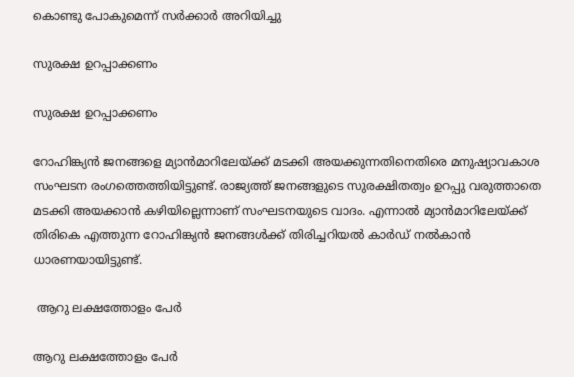കൊണ്ടു പോകുമെന്ന് സർക്കാർ അറിയിച്ചു

സുരക്ഷ ഉറപ്പാക്കണം

സുരക്ഷ ഉറപ്പാക്കണം

റോഹിങ്ക്യൻ ജനങ്ങളെ മ്യാൻമാറിലേയ്ക്ക് മടക്കി അയക്കുന്നതിനെതിരെ മനുഷ്യാവകാശ സംഘടന രംഗത്തെത്തിയിട്ടുണ്ട്. രാജ്യത്ത് ജനങ്ങളുടെ സുരക്ഷിതത്വം ഉറപ്പു വരുത്താതെ മടക്കി അയക്കാൻ കഴിയില്ലെന്നാണ് സംഘടനയുടെ വാദം. എന്നാൽ മ്യാൻമാറിലേയ്ക്ക് തിരികെ എത്തുന്ന റോഹിങ്ക്യൻ ജനങ്ങൾക്ക് തിരിച്ചറിയൽ കാർഡ് നൽകാൻ ധാരണയായിട്ടുണ്ട്.

 ആറു ലക്ഷത്തോളം പേർ

ആറു ലക്ഷത്തോളം പേർ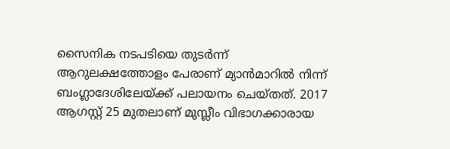സൈനിക നടപടിയെ തുടർന്ന് ആറുലക്ഷത്തോളം പേരാണ് മ്യാൻമാറിൽ നിന്ന് ബംഗ്ലാദേശിലേയ്ക്ക് പലായനം ചെയ്തത്. 2017 ആഗസ്റ്റ് 25 മുതലാണ് മുസ്ലീം വിഭാഗക്കാരായ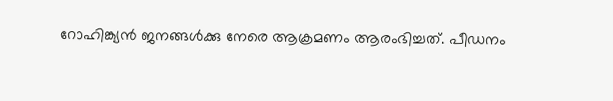റോഹിങ്ക്യൻ ജനങ്ങൾക്കു നേരെ ആക്രമണം ആരംഭിച്ചത്. പീഡനം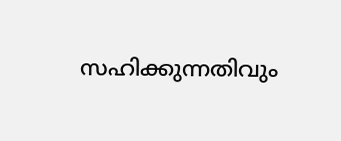സഹിക്കുന്നതിവും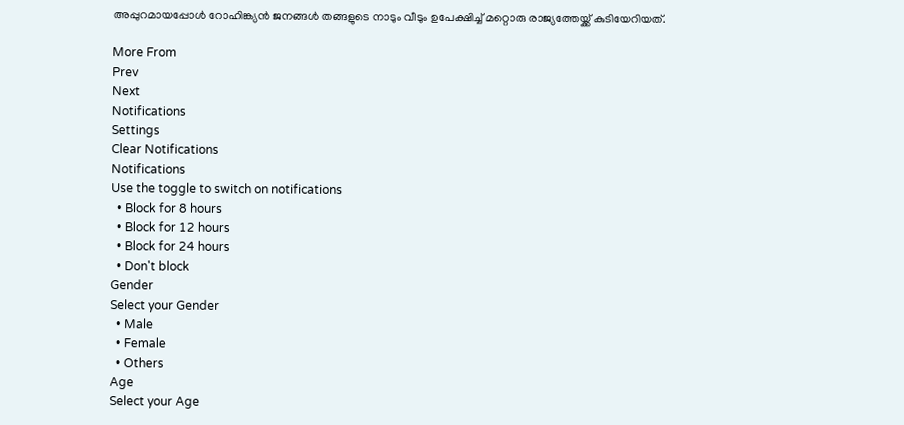അപ്പുറമായപ്പോൾ റോഹിങ്ക്യൻ ജനങ്ങൾ തങ്ങളുടെ നാടും വീടും ഉപേക്ഷിച്ച് മറ്റൊരു രാജ്യത്തേയ്ക്ക് കുടിയേറിയത്.

More From
Prev
Next
Notifications
Settings
Clear Notifications
Notifications
Use the toggle to switch on notifications
  • Block for 8 hours
  • Block for 12 hours
  • Block for 24 hours
  • Don't block
Gender
Select your Gender
  • Male
  • Female
  • Others
Age
Select your Age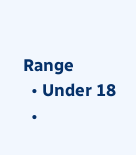Range
  • Under 18
  •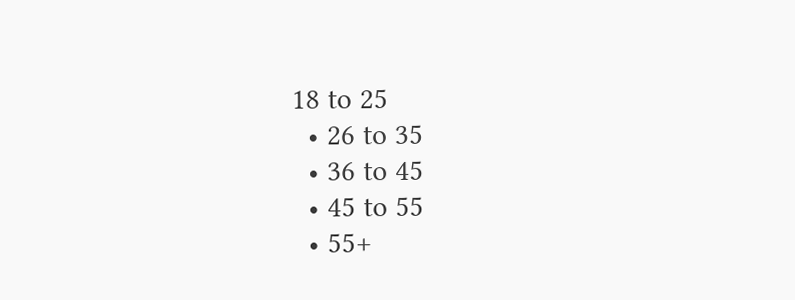18 to 25
  • 26 to 35
  • 36 to 45
  • 45 to 55
  • 55+